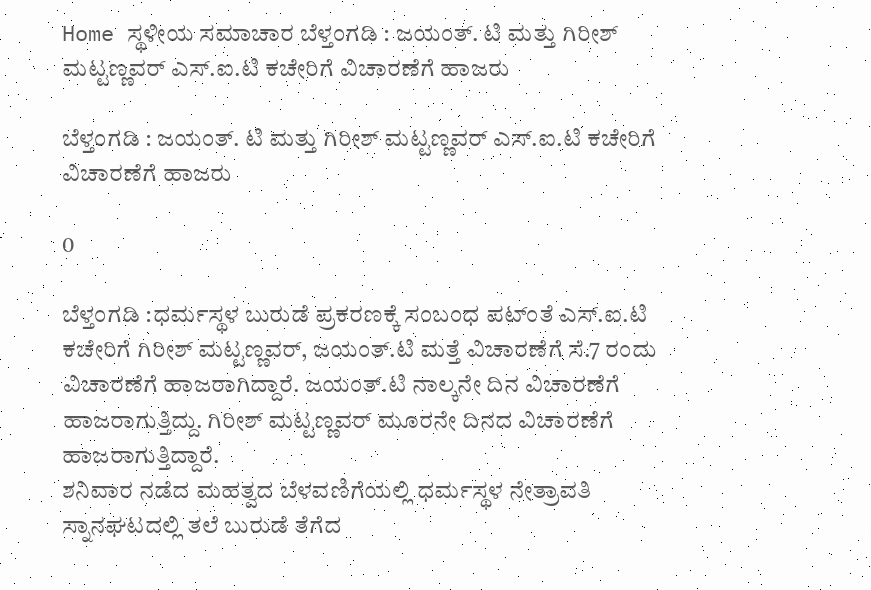Home ಸ್ಥಳೀಯ ಸಮಾಚಾರ ಬೆಳ್ತಂಗಡಿ : ಜಯಂತ್. ಟಿ ಮತ್ತು ಗಿರೀಶ್ ಮಟ್ಟಣ್ಣ‌ವರ್ ಎಸ್.ಐ.ಟಿ ಕಚೇರಿಗೆ ವಿಚಾರಣೆಗೆ ಹಾಜರು

ಬೆಳ್ತಂಗಡಿ : ಜಯಂತ್. ಟಿ ಮತ್ತು ಗಿರೀಶ್ ಮಟ್ಟಣ್ಣ‌ವರ್ ಎಸ್.ಐ.ಟಿ ಕಚೇರಿಗೆ ವಿಚಾರಣೆಗೆ ಹಾಜರು

0

ಬೆಳ್ತಂಗಡಿ :ಧರ್ಮಸ್ಥಳ ಬುರುಡೆ ಪ್ರಕರಣಕ್ಕೆ ಸಂಬಂಧ ಪಟ್ಂತೆ ಎಸ್.ಐ.ಟಿ ಕಚೇರಿಗೆ ಗಿರೀಶ್ ಮಟ್ಟಣ್ಣವರ್, ಜಯಂತ್.ಟಿ ಮತ್ತೆ ವಿಚಾರಣೆಗೆ ಸೆ.7 ರಂದು ವಿಚಾರಣೆಗೆ ಹಾಜರಾಗಿದ್ದಾರೆ. ಜಯಂತ್.ಟಿ ನಾಲ್ಕನೇ ದಿನ ವಿಚಾರಣೆಗೆ ಹಾಜರಾಗುತ್ತಿದ್ದು. ಗಿರೀಶ್ ಮಟ್ಟಣ್ಣವರ್ ಮೂರನೇ ದಿನದ ವಿಚಾರಣೆಗೆ ಹಾಜರಾಗುತ್ತಿದ್ದಾರೆ.
ಶನಿವಾರ ನಡೆದ ಮಹತ್ವದ ಬೆಳವಣಿಗೆಯಲ್ಲಿ ಧರ್ಮಸ್ಥಳ ನೇತ್ರಾವತಿ ಸ್ನಾನಘಟದಲ್ಲಿ ತಲೆ ಬುರುಡೆ ತೆಗೆದ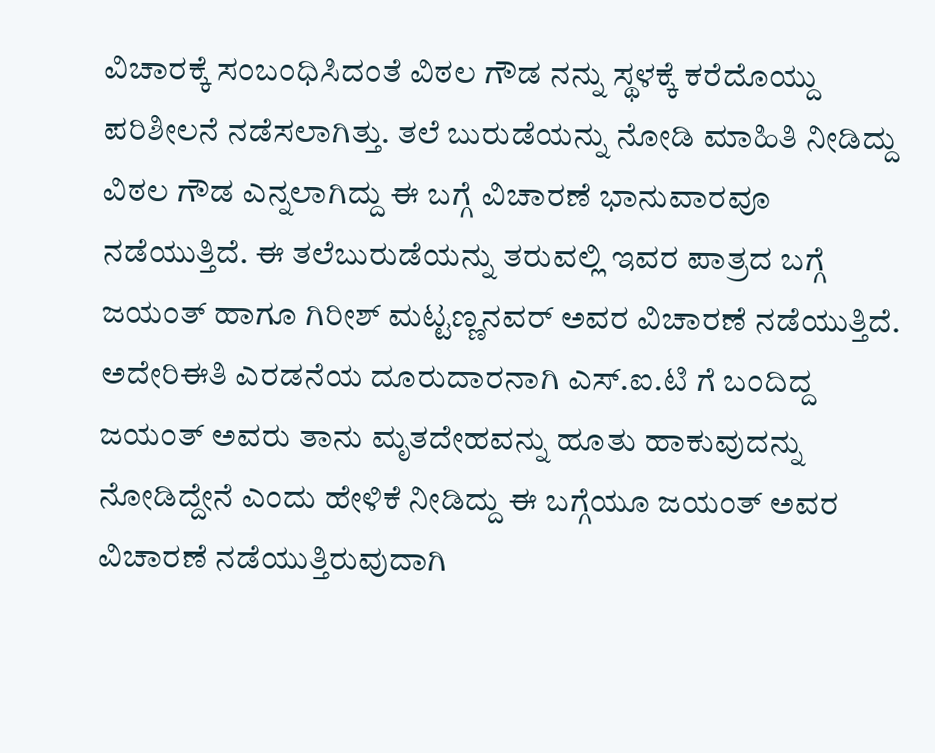ವಿಚಾರಕ್ಕೆ ಸಂಬಂಧಿಸಿದಂತೆ ವಿಠಲ ಗೌಡ ನನ್ನು ಸ್ಥಳಕ್ಕೆ ಕರೆದೊಯ್ದು ಪರಿಶೀಲನೆ ನಡೆಸಲಾಗಿತ್ತು. ತಲೆ ಬುರುಡೆಯನ್ನು ನೋಡಿ ಮಾಹಿತಿ ನೀಡಿದ್ದು ವಿಠಲ ಗೌಡ ಎನ್ನಲಾಗಿದ್ದು ಈ ಬಗ್ಗೆ ವಿಚಾರಣೆ ಭಾನುವಾರವೂ ನಡೆಯುತ್ತಿದೆ. ಈ ತಲೆಬುರುಡೆಯನ್ನು ತರುವಲ್ಲಿ ಇವರ ಪಾತ್ರದ ಬಗ್ಗೆ ಜಯಂತ್ ಹಾಗೂ ಗಿರೀಶ್ ಮಟ್ಟಣ್ಣನವರ್ ಅವರ ವಿಚಾರಣೆ ನಡೆಯುತ್ತಿದೆ.
ಅದೇರಿಈತಿ ಎರಡನೆಯ ದೂರುದಾರನಾಗಿ ಎಸ್.ಐ.ಟಿ ಗೆ ಬಂದಿದ್ದ ಜಯಂತ್ ಅವರು ತಾನು ಮೃತದೇಹವನ್ನು ಹೂತು ಹಾಕುವುದನ್ನು ನೋಡಿದ್ದೇನೆ ಎಂದು ಹೇಳಿಕೆ ನೀಡಿದ್ದು ಈ ಬಗ್ಗೆಯೂ ಜಯಂತ್ ಅವರ ವಿಚಾರಣೆ ನಡೆಯುತ್ತಿರುವುದಾಗಿ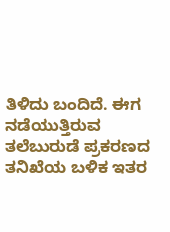ತಿಳಿದು ಬಂದಿದೆ. ಈಗ ನಡೆಯುತ್ತಿರುವ ತಲೆಬುರುಡೆ ಪ್ರಕರಣದ ತನಿಖೆಯ ಬಳಿಕ ಇತರ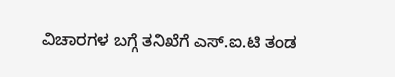ವಿಚಾರಗಳ ಬಗ್ಗೆ ತನಿಖೆಗೆ ಎಸ್.ಐ.ಟಿ ತಂಡ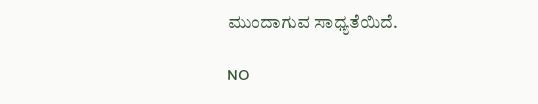ಮುಂದಾಗುವ ಸಾಧ್ಯತೆಯಿದೆ.

NO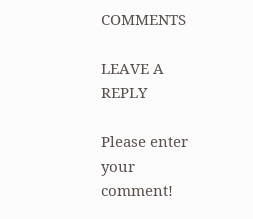COMMENTS

LEAVE A REPLY

Please enter your comment!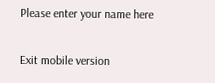Please enter your name here

Exit mobile version